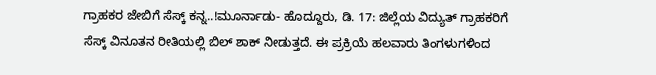ಗ್ರಾಹಕರ ಜೇಬಿಗೆ ಸೆಸ್ಕ್ ಕನ್ನ..!ಮೂರ್ನಾಡು- ಹೊದ್ದೂರು, ಡಿ. 17: ಜಿಲ್ಲೆಯ ವಿದ್ಯುತ್ ಗ್ರಾಹಕರಿಗೆ ಸೆಸ್ಕ್ ವಿನೂತನ ರೀತಿಯಲ್ಲಿ ಬಿಲ್ ಶಾಕ್ ನೀಡುತ್ತದೆ. ಈ ಪ್ರಕ್ರಿಯೆ ಹಲವಾರು ತಿಂಗಳುಗಳಿಂದ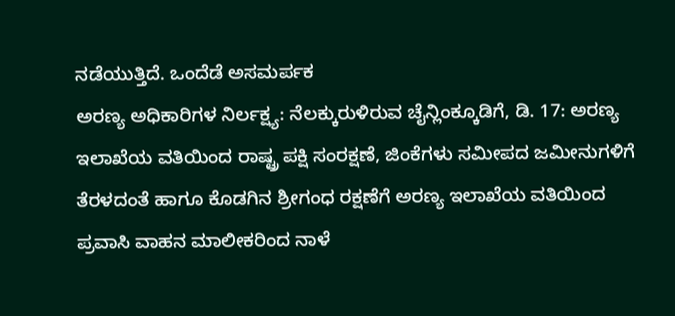ನಡೆಯುತ್ತಿದೆ. ಒಂದೆಡೆ ಅಸಮರ್ಪಕ
ಅರಣ್ಯ ಅಧಿಕಾರಿಗಳ ನಿರ್ಲಕ್ಷ್ಯ: ನೆಲಕ್ಕುರುಳಿರುವ ಚೈನ್ಲಿಂಕ್ಕೂಡಿಗೆ, ಡಿ. 17: ಅರಣ್ಯ ಇಲಾಖೆಯ ವತಿಯಿಂದ ರಾಷ್ಟ್ರ ಪಕ್ಷಿ ಸಂರಕ್ಷಣೆ, ಜಿಂಕೆಗಳು ಸಮೀಪದ ಜಮೀನುಗಳಿಗೆ ತೆರಳದಂತೆ ಹಾಗೂ ಕೊಡಗಿನ ಶ್ರೀಗಂಧ ರಕ್ಷಣೆಗೆ ಅರಣ್ಯ ಇಲಾಖೆಯ ವತಿಯಿಂದ
ಪ್ರವಾಸಿ ವಾಹನ ಮಾಲೀಕರಿಂದ ನಾಳೆ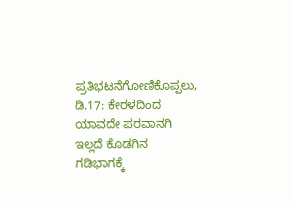ಪ್ರತಿಭಟನೆಗೋಣಿಕೊಪ್ಪಲು, ಡಿ.17: ಕೇರಳದಿಂದ ಯಾವದೇ ಪರವಾನಗಿ ಇಲ್ಲದೆ ಕೊಡಗಿನ ಗಡಿಭಾಗಕ್ಕೆ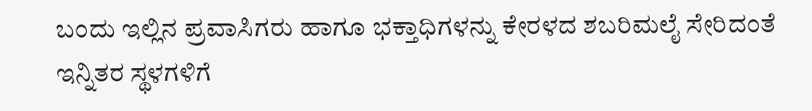ಬಂದು ಇಲ್ಲಿನ ಪ್ರವಾಸಿಗರು ಹಾಗೂ ಭಕ್ತಾಧಿಗಳನ್ನು ಕೇರಳದ ಶಬರಿಮಲೈ ಸೇರಿದಂತೆ ಇನ್ನಿತರ ಸ್ಥಳಗಳಿಗೆ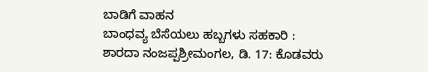ಬಾಡಿಗೆ ವಾಹನ
ಬಾಂಧವ್ಯ ಬೆಸೆಯಲು ಹಬ್ಬಗಳು ಸಹಕಾರಿ : ಶಾರದಾ ನಂಜಪ್ಪಶ್ರೀಮಂಗಲ, ಡಿ. 17: ಕೊಡವರು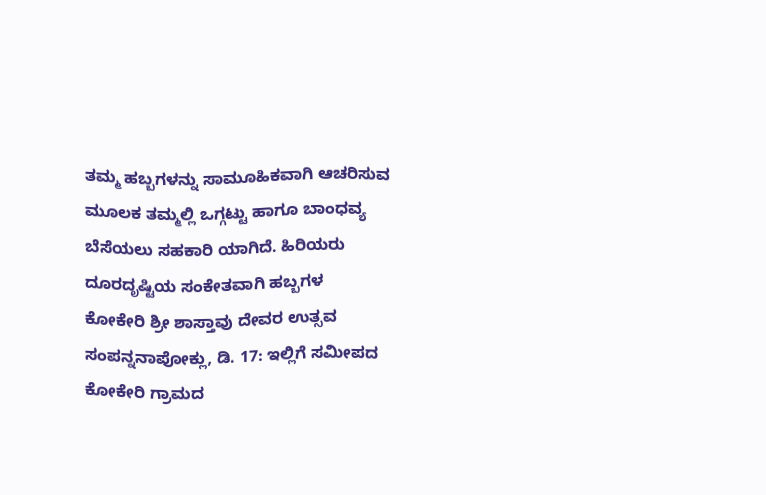ತಮ್ಮ ಹಬ್ಬಗಳನ್ನು ಸಾಮೂಹಿಕವಾಗಿ ಆಚರಿಸುವ ಮೂಲಕ ತಮ್ಮಲ್ಲಿ ಒಗ್ಗಟ್ಟು ಹಾಗೂ ಬಾಂಧವ್ಯ ಬೆಸೆಯಲು ಸಹಕಾರಿ ಯಾಗಿದೆ. ಹಿರಿಯರು ದೂರದೃಷ್ಟಿಯ ಸಂಕೇತವಾಗಿ ಹಬ್ಬಗಳ
ಕೋಕೇರಿ ಶ್ರೀ ಶಾಸ್ತಾವು ದೇವರ ಉತ್ಸವ ಸಂಪನ್ನನಾಪೋಕ್ಲು, ಡಿ. 17: ಇಲ್ಲಿಗೆ ಸಮೀಪದ ಕೋಕೇರಿ ಗ್ರಾಮದ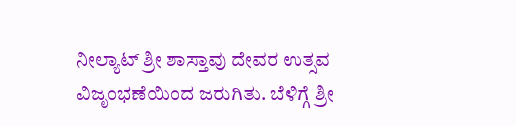ನೀಲ್ಯಾಟ್ ಶ್ರೀ ಶಾಸ್ತಾವು ದೇವರ ಉತ್ಸವ ವಿಜೃಂಭಣೆಯಿಂದ ಜರುಗಿತು. ಬೆಳಿಗ್ಗೆ ಶ್ರೀ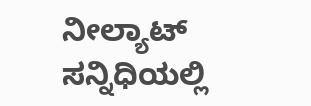ನೀಲ್ಯಾಟ್ ಸನ್ನಿಧಿಯಲ್ಲಿ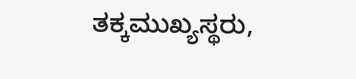ತಕ್ಕಮುಖ್ಯಸ್ಥರು,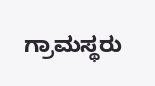ಗ್ರಾಮಸ್ಥರು